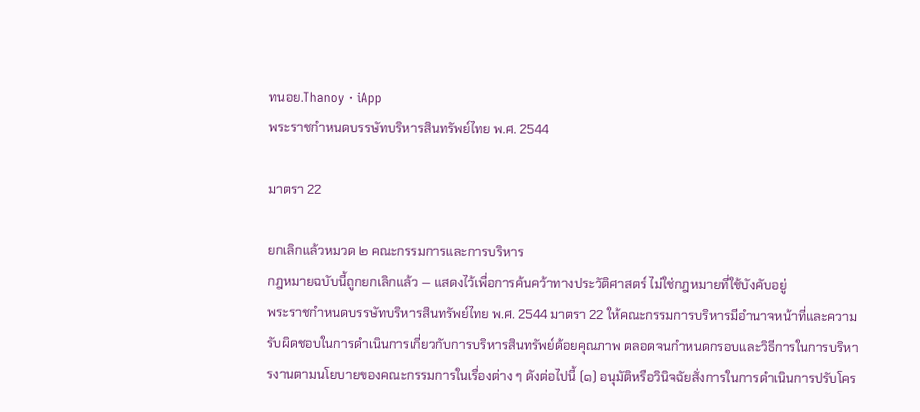ทนอย.Thanoy · iApp
พระราชกำหนดบรรษัทบริหารสินทรัพย์ไทย พ.ศ. 2544

มาตรา 22

ยกเลิกแล้วหมวด ๒ คณะกรรมการและการบริหาร
กฎหมายฉบับนี้ถูกยกเลิกแล้ว — แสดงไว้เพื่อการค้นคว้าทางประวัติศาสตร์ ไม่ใช่กฎหมายที่ใช้บังคับอยู่
พระราชกำหนดบรรษัทบริหารสินทรัพย์ไทย พ.ศ. 2544 มาตรา 22 ให้คณะกรรมการบริหารมีอำนาจหน้าที่และความรับผิดชอบในการดำเนินการเกี่ยวกับการบริหารสินทรัพย์ด้อยคุณภาพ ตลอดจนกำหนดกรอบและวิธีการในการบริหารงานตามนโยบายของคณะกรรมการในเรื่องต่าง ๆ ดังต่อไปนี้ (๑) อนุมัติหรือวินิจฉัยสั่งการในการดำเนินการปรับโคร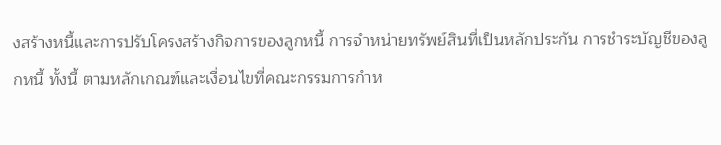งสร้างหนี้และการปรับโครงสร้างกิจการของลูกหนี้ การจำหน่ายทรัพย์สินที่เป็นหลักประกัน การชำระบัญชีของลูกหนี้ ทั้งนี้ ตามหลักเกณฑ์และเงื่อนไขที่คณะกรรมการกำห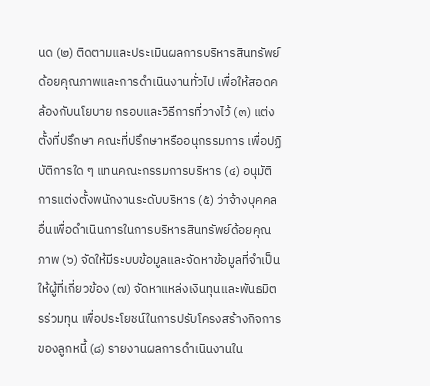นด (๒) ติดตามและประเมินผลการบริหารสินทรัพย์ด้อยคุณภาพและการดำเนินงานทั่วไป เพื่อให้สอดคล้องกับนโยบาย กรอบและวิธีการที่วางไว้ (๓) แต่งตั้งที่ปรึกษา คณะที่ปรึกษาหรืออนุกรรมการ เพื่อปฏิบัติการใด ๆ แทนคณะกรรมการบริหาร (๔) อนุมัติการแต่งตั้งพนักงานระดับบริหาร (๕) ว่าจ้างบุคคลอื่นเพื่อดำเนินการในการบริหารสินทรัพย์ด้อยคุณภาพ (๖) จัดให้มีระบบข้อมูลและจัดหาข้อมูลที่จำเป็นให้ผู้ที่เกี่ยวข้อง (๗) จัดหาแหล่งเงินทุนและพันธมิตรร่วมทุน เพื่อประโยชน์ในการปรับโครงสร้างกิจการของลูกหนี้ (๘) รายงานผลการดำเนินงานใน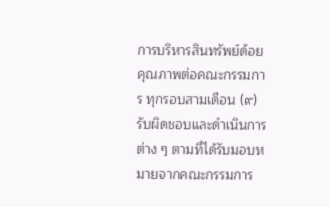การบริหารสินทรัพย์ด้อยคุณภาพต่อคณะกรรมการ ทุกรอบสามเดือน (๙) รับผิดชอบและดำเนินการต่าง ๆ ตามที่ได้รับมอบหมายจากคณะกรรมการ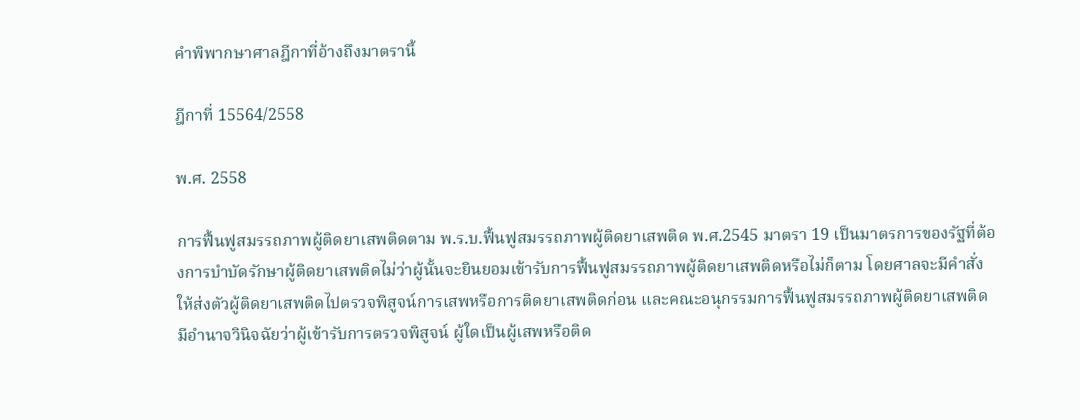คำพิพากษาศาลฎีกาที่อ้างถึงมาตรานี้

ฎีกาที่ 15564/2558

พ.ศ. 2558

การฟื้นฟูสมรรถภาพผู้ติดยาเสพติดตาม พ.ร.บ.ฟื้นฟูสมรรถภาพผู้ติดยาเสพติด พ.ศ.2545 มาตรา 19 เป็นมาตรการของรัฐที่ต้องการบำบัดรักษาผู้ติดยาเสพติดไม่ว่าผู้นั้นจะยินยอมเข้ารับการฟื้นฟูสมรรถภาพผู้ติดยาเสพติดหรือไม่ก็ตาม โดยศาลจะมีคำสั่งให้ส่งตัวผู้ติดยาเสพติดไปตรวจพิสูจน์การเสพหรือการติดยาเสพติดก่อน และคณะอนุกรรมการฟื้นฟูสมรรถภาพผู้ติดยาเสพติดมีอำนาจวินิจฉัยว่าผู้เข้ารับการตรวจพิสูจน์ ผู้ใดเป็นผู้เสพหรือติด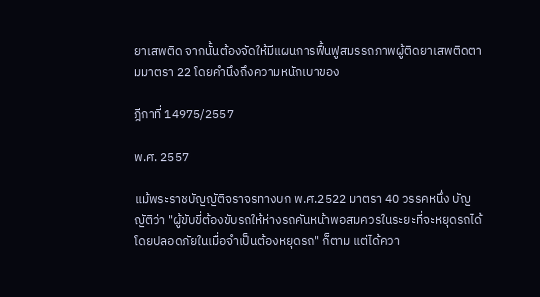ยาเสพติด จากนั้นต้องจัดให้มีแผนการฟื้นฟูสมรรถภาพผู้ติดยาเสพติดตามมาตรา 22 โดยคำนึงถึงความหนักเบาของ

ฎีกาที่ 14975/2557

พ.ศ. 2557

แม้พระราชบัญญัติจราจรทางบก พ.ศ.2522 มาตรา 40 วรรคหนึ่ง บัญญัติว่า "ผู้ขับขี่ต้องขับรถให้ห่างรถคันหน้าพอสมควรในระยะที่จะหยุดรถได้โดยปลอดภัยในเมื่อจำเป็นต้องหยุดรถ" ก็ตาม แต่ได้ควา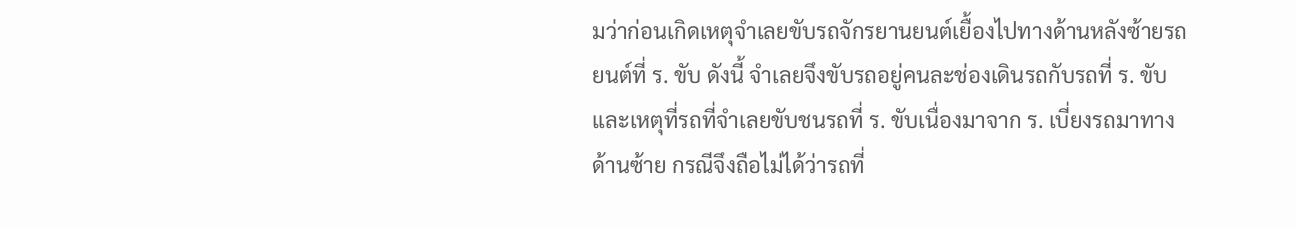มว่าก่อนเกิดเหตุจำเลยขับรถจักรยานยนต์เยื้องไปทางด้านหลังซ้ายรถยนต์ที่ ร. ขับ ดังนี้ จำเลยจึงขับรถอยู่คนละช่องเดินรถกับรถที่ ร. ขับ และเหตุที่รถที่จำเลยขับชนรถที่ ร. ขับเนื่องมาจาก ร. เบี่ยงรถมาทางด้านซ้าย กรณีจึงถือไม่ได้ว่ารถที่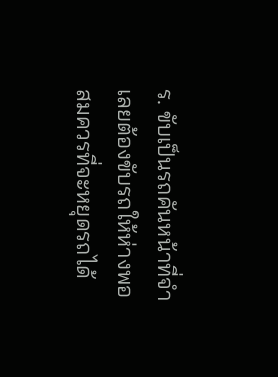ร. ขับเป็นรถคันหน้าที่จำเลยต้องขับรถให้ห่างพอสมควรที่จะหยุดรถได้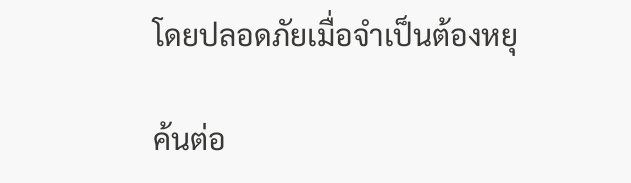โดยปลอดภัยเมื่อจำเป็นต้องหยุ

ค้นต่อ